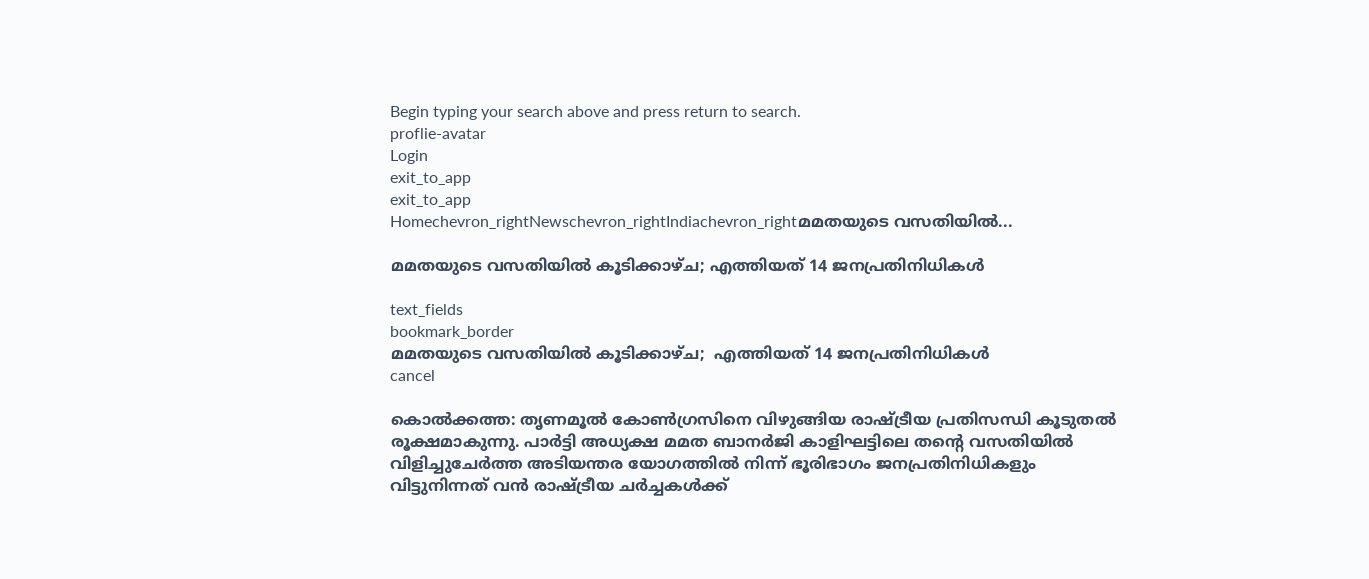Begin typing your search above and press return to search.
proflie-avatar
Login
exit_to_app
exit_to_app
Homechevron_rightNewschevron_rightIndiachevron_rightമമതയുടെ വസതിയിൽ...

മമതയുടെ വസതിയിൽ കൂടിക്കാഴ്ച; എത്തിയത് 14 ജനപ്രതിനിധികൾ

text_fields
bookmark_border
മമതയുടെ വസതിയിൽ കൂടിക്കാഴ്ച;  എത്തിയത് 14 ജനപ്രതിനിധികൾ
cancel

കൊൽക്കത്ത: തൃണമൂൽ കോൺഗ്രസിനെ വിഴുങ്ങിയ രാഷ്ട്രീയ പ്രതിസന്ധി കൂടുതൽ രൂക്ഷമാകുന്നു. പാർട്ടി അധ്യക്ഷ മമത ബാനർജി കാളിഘട്ടിലെ തന്റെ വസതിയിൽ വിളിച്ചുചേർത്ത അടിയന്തര യോഗത്തിൽ നിന്ന് ഭൂരിഭാഗം ജനപ്രതിനിധികളും വിട്ടുനിന്നത് വൻ രാഷ്ട്രീയ ചർച്ചകൾക്ക്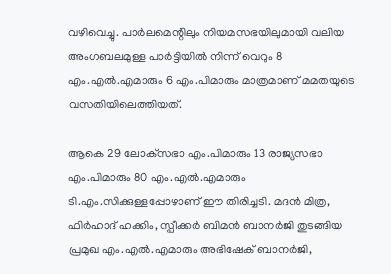വഴിവെച്ചു. പാർലമെന്റിലും നിയമസഭയിലുമായി വലിയ അംഗബലമുള്ള പാർട്ടിയിൽ നിന്ന് വെറും 8 എം.എൽ.എമാരും 6 എം.പിമാരും മാത്രമാണ് മമതയുടെ വസതിയിലെത്തിയത്.

ആകെ 29 ലോക്‌സഭാ എം.പിമാരും 13 രാജ്യസഭാ എം.പിമാരും 80 എം.എൽ.എമാരും ടി.എം.സിക്കുള്ളപ്പോഴാണ് ഈ തിരിച്ചടി. മദൻ മിത്ര, ഫിർഹാദ് ഹക്കിം, സ്പീക്കർ ബിമൻ ബാനർജി തുടങ്ങിയ പ്രമുഖ എം.എൽ.എമാരും അഭിഷേക് ബാനർജി,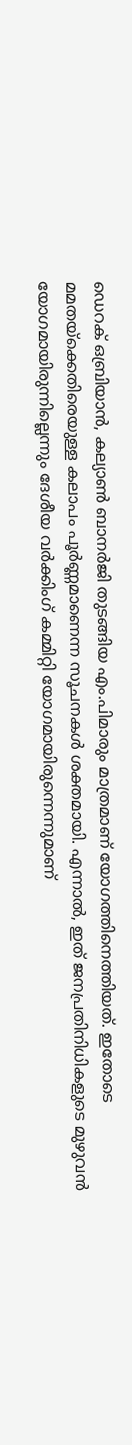ഡെറക് ഒബ്രിയാൻ, കല്യാൺ ബാനർജി തുടങ്ങിയ എം.പിമാരും മാത്രമാണ് യോഗത്തിനെത്തിയത്. ഇതോടെ മമതയ്‌ക്കെതിരെയുള്ള കലാപം പൂർണ്ണമാണെന്ന സൂചനകൾ ശക്തമായി. എന്നാൽ, ഇത് ജനപ്രതിനിധികളുടെ മുഴുവൻ യോഗമായിരുന്നില്ലെന്നും ദേശീയ വർക്കിംഗ് കമ്മിറ്റി യോഗമായിരുന്നെന്നുമാണ്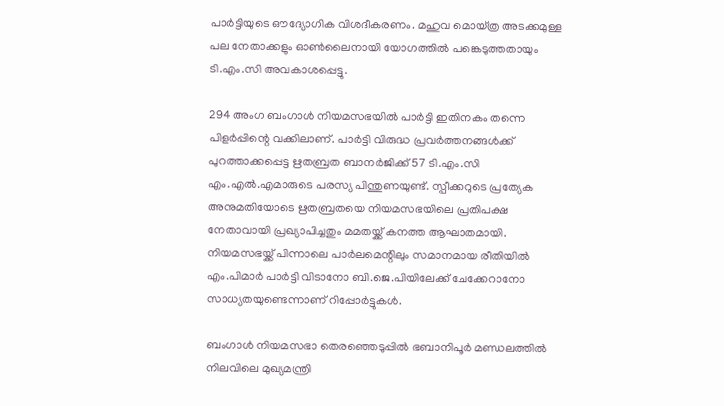പാർട്ടിയുടെ ഔദ്യോഗിക വിശദീകരണം. മഹുവ മൊയ്ത്ര അടക്കമുള്ള പല നേതാക്കളും ഓൺലൈനായി യോഗത്തിൽ പങ്കെടുത്തതായും ടി.എം.സി അവകാശപ്പെട്ടു.

294 അംഗ ബംഗാൾ നിയമസഭയിൽ പാർട്ടി ഇതിനകം തന്നെ പിളർപ്പിന്റെ വക്കിലാണ്. പാർട്ടി വിരുദ്ധ പ്രവർത്തനങ്ങൾക്ക് പുറത്താക്കപ്പെട്ട ഋതബ്രത ബാനർജിക്ക് 57 ടി.എം.സി എം.എൽ.എമാരുടെ പരസ്യ പിന്തുണയുണ്ട്. സ്പീക്കറുടെ പ്രത്യേക അനുമതിയോടെ ഋതബ്രതയെ നിയമസഭയിലെ പ്രതിപക്ഷ നേതാവായി പ്രഖ്യാപിച്ചതും മമതയ്ക്ക് കനത്ത ആഘാതമായി. നിയമസഭയ്ക്ക് പിന്നാലെ പാർലമെന്റിലും സമാനമായ രീതിയിൽ എം.പിമാർ പാർട്ടി വിടാനോ ബി.ജെ.പിയിലേക്ക് ചേക്കേറാനോ സാധ്യതയുണ്ടെന്നാണ് റിപ്പോർട്ടുകൾ.

ബംഗാൾ നിയമസഭാ തെരഞ്ഞെടുപ്പിൽ ഭബാനിപൂർ മണ്ഡലത്തിൽ നിലവിലെ മുഖ്യമന്ത്രി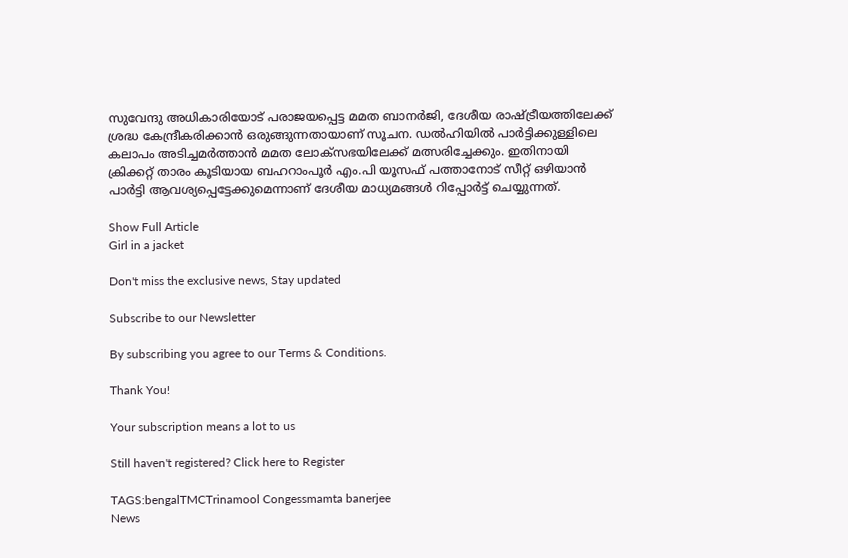സുവേന്ദു അധികാരിയോട് പരാജയപ്പെട്ട മമത ബാനർജി, ദേശീയ രാഷ്ട്രീയത്തിലേക്ക് ശ്രദ്ധ കേന്ദ്രീകരിക്കാൻ ഒരുങ്ങുന്നതായാണ് സൂചന. ഡൽഹിയിൽ പാർട്ടിക്കുള്ളിലെ കലാപം അടിച്ചമർത്താൻ മമത ലോക്‌സഭയിലേക്ക് മത്സരിച്ചേക്കും. ഇതിനായി ക്രിക്കറ്റ് താരം കൂടിയായ ബഹറാംപൂർ എം.പി യൂസഫ് പത്താനോട് സീറ്റ് ഒഴിയാൻ പാർട്ടി ആവശ്യപ്പെട്ടേക്കുമെന്നാണ് ദേശീയ മാധ്യമങ്ങൾ റിപ്പോർട്ട് ചെയ്യുന്നത്.

Show Full Article
Girl in a jacket

Don't miss the exclusive news, Stay updated

Subscribe to our Newsletter

By subscribing you agree to our Terms & Conditions.

Thank You!

Your subscription means a lot to us

Still haven't registered? Click here to Register

TAGS:bengalTMCTrinamool Congessmamta banerjee
News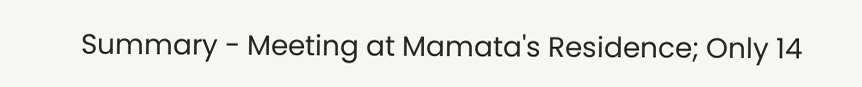Summary - Meeting at Mamata's Residence; Only 14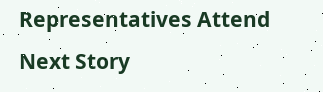Representatives Attend
Next Story